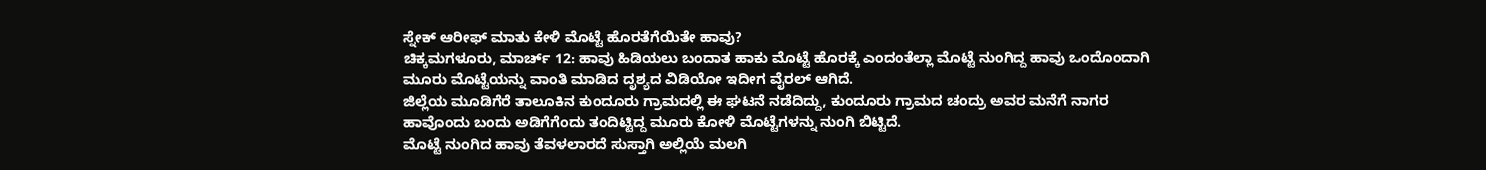ಸ್ನೇಕ್ ಆರೀಫ್ ಮಾತು ಕೇಳಿ ಮೊಟ್ಟೆ ಹೊರತೆಗೆಯಿತೇ ಹಾವು?
ಚಿಕ್ಕಮಗಳೂರು, ಮಾರ್ಚ್ 12: ಹಾವು ಹಿಡಿಯಲು ಬಂದಾತ ಹಾಕು ಮೊಟ್ಟೆ ಹೊರಕ್ಕೆ ಎಂದಂತೆಲ್ಲಾ ಮೊಟ್ಟೆ ನುಂಗಿದ್ದ ಹಾವು ಒಂದೊಂದಾಗಿ ಮೂರು ಮೊಟ್ಟೆಯನ್ನು ವಾಂತಿ ಮಾಡಿದ ದೃಶ್ಯದ ವಿಡಿಯೋ ಇದೀಗ ವೈರಲ್ ಆಗಿದೆ.
ಜಿಲ್ಲೆಯ ಮೂಡಿಗೆರೆ ತಾಲೂಕಿನ ಕುಂದೂರು ಗ್ರಾಮದಲ್ಲಿ ಈ ಘಟನೆ ನಡೆದಿದ್ದು, ಕುಂದೂರು ಗ್ರಾಮದ ಚಂದ್ರು ಅವರ ಮನೆಗೆ ನಾಗರ ಹಾವೊಂದು ಬಂದು ಅಡಿಗೆಗೆಂದು ತಂದಿಟ್ಟಿದ್ದ ಮೂರು ಕೋಳಿ ಮೊಟ್ಟೆಗಳನ್ನು ನುಂಗಿ ಬಿಟ್ಟಿದೆ.
ಮೊಟ್ಟೆ ನುಂಗಿದ ಹಾವು ತೆವಳಲಾರದೆ ಸುಸ್ತಾಗಿ ಅಲ್ಲಿಯೆ ಮಲಗಿ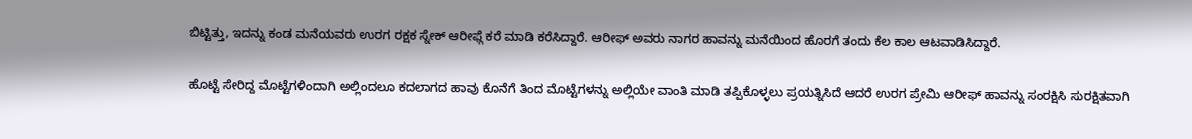ಬಿಟ್ಟಿತ್ತು, ಇದನ್ನು ಕಂಡ ಮನೆಯವರು ಉರಗ ರಕ್ಷಕ ಸ್ನೇಕ್ ಆರೀಫ್ಗೆ ಕರೆ ಮಾಡಿ ಕರೆಸಿದ್ದಾರೆ. ಆರೀಫ್ ಅವರು ನಾಗರ ಹಾವನ್ನು ಮನೆಯಿಂದ ಹೊರಗೆ ತಂದು ಕೆಲ ಕಾಲ ಆಟವಾಡಿಸಿದ್ದಾರೆ.

ಹೊಟ್ಟೆ ಸೇರಿದ್ದ ಮೊಟ್ಟೆಗಳಿಂದಾಗಿ ಅಲ್ಲಿಂದಲೂ ಕದಲಾಗದ ಹಾವು ಕೊನೆಗೆ ತಿಂದ ಮೊಟ್ಟೆಗಳನ್ನು ಅಲ್ಲಿಯೇ ವಾಂತಿ ಮಾಡಿ ತಪ್ಪಿಕೊಳ್ಳಲು ಪ್ರಯತ್ನಿಸಿದೆ ಆದರೆ ಉರಗ ಪ್ರೇಮಿ ಆರೀಫ್ ಹಾವನ್ನು ಸಂರಕ್ಷಿಸಿ ಸುರಕ್ಷಿತವಾಗಿ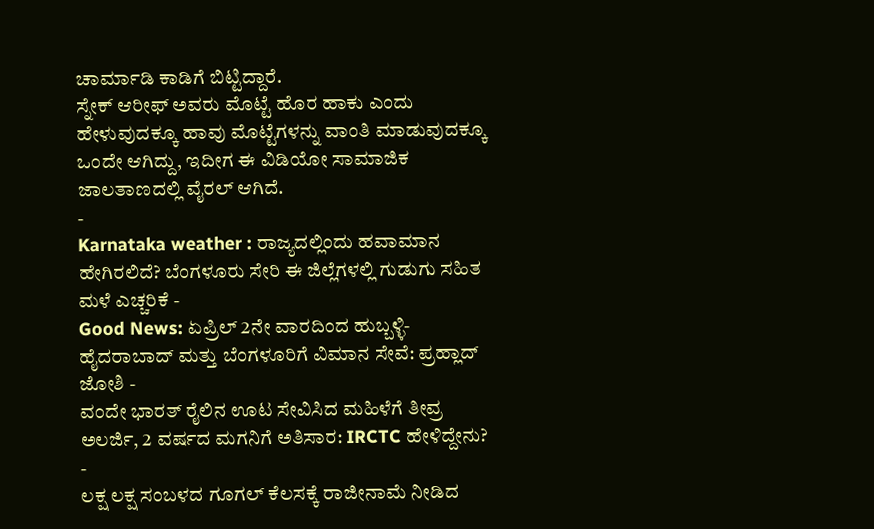ಚಾರ್ಮಾಡಿ ಕಾಡಿಗೆ ಬಿಟ್ಟಿದ್ದಾರೆ.
ಸ್ನೇಕ್ ಆರೀಫ್ ಅವರು ಮೊಟ್ಟೆ ಹೊರ ಹಾಕು ಎಂದು ಹೇಳುವುದಕ್ಕೂ ಹಾವು ಮೊಟ್ಟೆಗಳನ್ನು ವಾಂತಿ ಮಾಡುವುದಕ್ಕೂ ಒಂದೇ ಆಗಿದ್ದು, ಇದೀಗ ಈ ವಿಡಿಯೋ ಸಾಮಾಜಿಕ ಜಾಲತಾಣದಲ್ಲಿ ವೈರಲ್ ಆಗಿದೆ.
-
Karnataka weather : ರಾಜ್ಯದಲ್ಲಿಂದು ಹವಾಮಾನ ಹೇಗಿರಲಿದೆ? ಬೆಂಗಳೂರು ಸೇರಿ ಈ ಜಿಲ್ಲೆಗಳಲ್ಲಿ ಗುಡುಗು ಸಹಿತ ಮಳೆ ಎಚ್ಚರಿಕೆ -
Good News: ಏಪ್ರಿಲ್ 2ನೇ ವಾರದಿಂದ ಹುಬ್ಬಳ್ಳಿ-ಹೈದರಾಬಾದ್ ಮತ್ತು ಬೆಂಗಳೂರಿಗೆ ವಿಮಾನ ಸೇವೆ: ಪ್ರಹ್ಲಾದ್ ಜೋಶಿ -
ವಂದೇ ಭಾರತ್ ರೈಲಿನ ಊಟ ಸೇವಿಸಿದ ಮಹಿಳೆಗೆ ತೀವ್ರ ಅಲರ್ಜಿ, 2 ವರ್ಷದ ಮಗನಿಗೆ ಅತಿಸಾರ: IRCTC ಹೇಳಿದ್ದೇನು? -
ಲಕ್ಷ ಲಕ್ಷ ಸಂಬಳದ ಗೂಗಲ್ ಕೆಲಸಕ್ಕೆ ರಾಜೀನಾಮೆ ನೀಡಿದ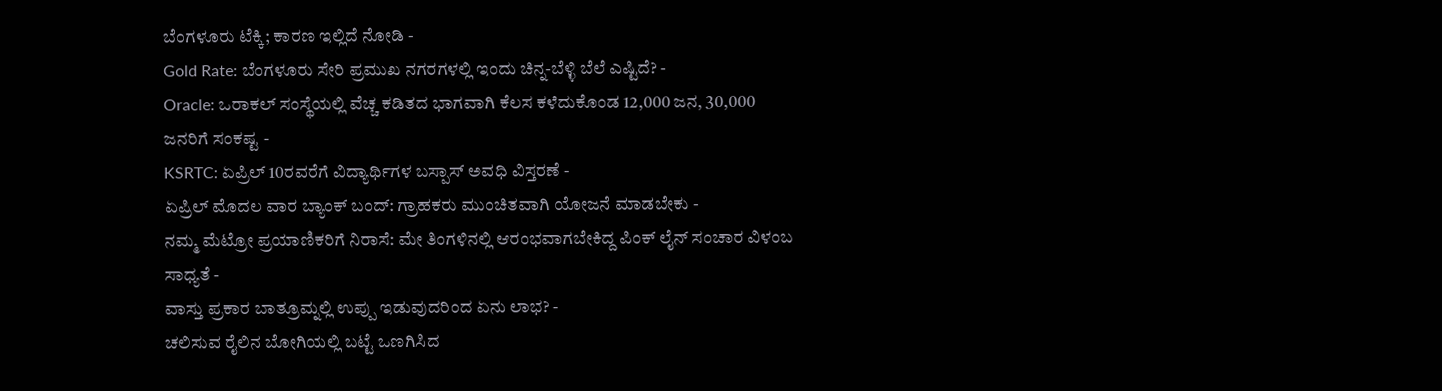ಬೆಂಗಳೂರು ಟೆಕ್ಕಿ; ಕಾರಣ ಇಲ್ಲಿದೆ ನೋಡಿ -
Gold Rate: ಬೆಂಗಳೂರು ಸೇರಿ ಪ್ರಮುಖ ನಗರಗಳಲ್ಲಿ ಇಂದು ಚಿನ್ನ-ಬೆಳ್ಳಿ ಬೆಲೆ ಎಷ್ಟಿದೆ? -
Oracle: ಒರಾಕಲ್ ಸಂಸ್ಥೆಯಲ್ಲಿ ವೆಚ್ಚ ಕಡಿತದ ಭಾಗವಾಗಿ ಕೆಲಸ ಕಳೆದುಕೊಂಡ 12,000 ಜನ, 30,000 ಜನರಿಗೆ ಸಂಕಷ್ಟ -
KSRTC: ಏಪ್ರಿಲ್ 10ರವರೆಗೆ ವಿದ್ಯಾರ್ಥಿಗಳ ಬಸ್ಪಾಸ್ ಅವಧಿ ವಿಸ್ತರಣೆ -
ಏಪ್ರಿಲ್ ಮೊದಲ ವಾರ ಬ್ಯಾಂಕ್ ಬಂದ್: ಗ್ರಾಹಕರು ಮುಂಚಿತವಾಗಿ ಯೋಜನೆ ಮಾಡಬೇಕು -
ನಮ್ಮ ಮೆಟ್ರೋ ಪ್ರಯಾಣಿಕರಿಗೆ ನಿರಾಸೆ: ಮೇ ತಿಂಗಳಿನಲ್ಲಿ ಆರಂಭವಾಗಬೇಕಿದ್ದ ಪಿಂಕ್ ಲೈನ್ ಸಂಚಾರ ವಿಳಂಬ ಸಾಧ್ಯತೆ -
ವಾಸ್ತು ಪ್ರಕಾರ ಬಾತ್ರೂಮ್ನಲ್ಲಿ ಉಪ್ಪು ಇಡುವುದರಿಂದ ಏನು ಲಾಭ? -
ಚಲಿಸುವ ರೈಲಿನ ಬೋಗಿಯಲ್ಲಿ ಬಟ್ಟೆ ಒಣಗಿಸಿದ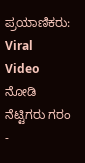ಪ್ರಯಾಣಿಕರು: Viral Video ನೋಡಿ ನೆಟ್ಟಿಗರು ಗರಂ -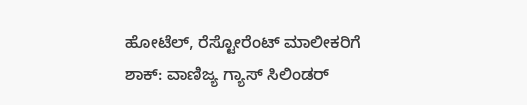ಹೋಟೆಲ್, ರೆಸ್ಟೋರೆಂಟ್ ಮಾಲೀಕರಿಗೆ ಶಾಕ್: ವಾಣಿಜ್ಯ ಗ್ಯಾಸ್ ಸಿಲಿಂಡರ್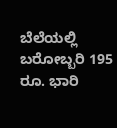ಬೆಲೆಯಲ್ಲಿ ಬರೋಬ್ಬರಿ 195 ರೂ. ಭಾರಿ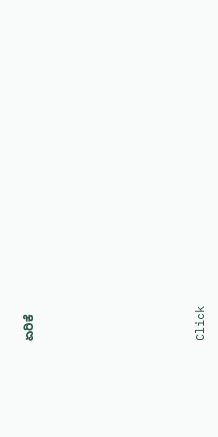ಏರಿಕೆ












Click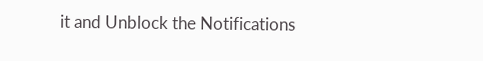it and Unblock the Notifications